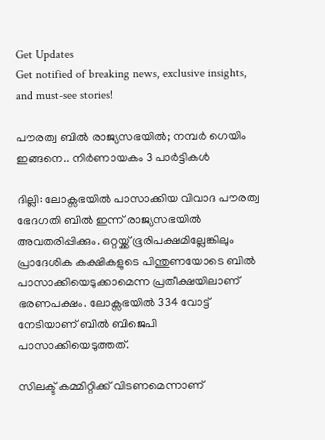Get Updates
Get notified of breaking news, exclusive insights, and must-see stories!

പൗരത്വ ബില്‍ രാജ്യസഭയില്‍; നമ്പര്‍ ഗെയിം ഇങ്ങനെ.. നിര്‍ണായകം 3 പാര്‍ട്ടികള്‍

ദില്ലി: ലോക്സഭയില്‍ പാസാക്കിയ വിവാദ പൗരത്വ ഭേദഗതി ബില്‍ ഇന്ന് രാജ്യസഭയില്‍ അവതരിപ്പിക്കും. ഒറ്റയ്ക്ക് ഭൂരിപക്ഷമില്ലേങ്കിലും പ്രാദേശിക കക്ഷികളുടെ പിന്തുണയോടെ ബില്‍ പാസാക്കിയെടുക്കാമെന്ന പ്രതീക്ഷയിലാണ് ഭരണപക്ഷം. ലോക്സഭയില്‍ 334 വോട്ട് നേടിയാണ് ബില്‍ ബിജെപി പാസാക്കിയെടുത്തത്.

സിലക്ട് കമ്മിറ്റിക്ക് വിടണമെന്നാണ്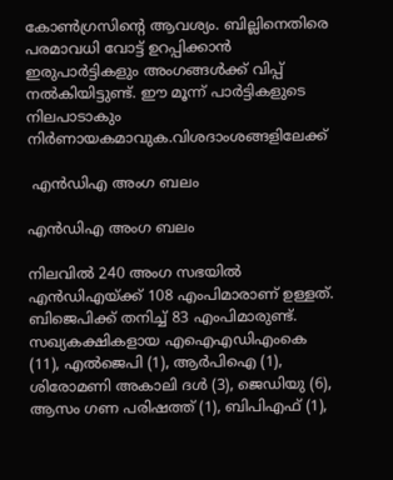കോണ്‍ഗ്രസിന്‍റെ ആവശ്യം. ബില്ലിനെതിരെ പരമാവധി വോട്ട് ഉറപ്പിക്കാന്‍ ഇരുപാര്‍ട്ടികളും അംഗങ്ങള്‍ക്ക് വിപ്പ് നല്‍കിയിട്ടുണ്ട്. ഈ മൂന്ന് പാര്‍ട്ടികളുടെ നിലപാടാകും നിര്‍ണായകമാവുക.വിശദാംശങ്ങളിലേക്ക്

 എന്‍ഡിഎ അംഗ ബലം

എന്‍ഡിഎ അംഗ ബലം

നിലവില്‍ 240 അംഗ സഭയില്‍ എന്‍ഡിഎയ്ക്ക് 108 എംപിമാരാണ് ഉള്ളത്. ബിജെപിക്ക് തനിച്ച് 83 എംപിമാരുണ്ട്. സഖ്യകക്ഷികളായ എഐഎഡിഎംകെ (11), എല്‍ജെപി (1), ആര്‍പിഐ (1), ശിരോമണി അകാലി ദള്‍ (3), ജെഡിയു (6), ആസം ഗണ പരിഷത്ത് (1), ബിപിഎഫ് (1),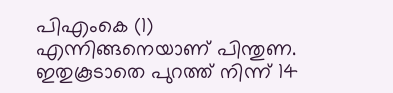പിഎംകെ (1) എന്നിങ്ങനെയാണ് പിന്തുണ. ഇതുകൂടാതെ പുറത്ത് നിന്ന് 14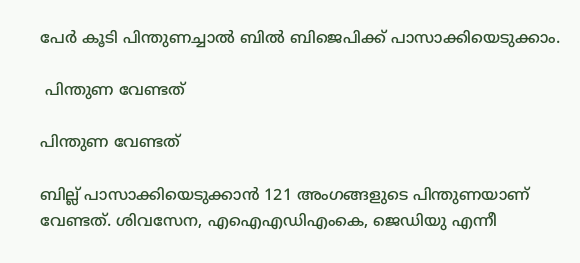പേര്‍ കൂടി പിന്തുണച്ചാല്‍ ബില്‍ ബിജെപിക്ക് പാസാക്കിയെടുക്കാം.

 പിന്തുണ വേണ്ടത്

പിന്തുണ വേണ്ടത്

ബില്ല് പാസാക്കിയെടുക്കാന്‍ 121 അംഗങ്ങളുടെ പിന്തുണയാണ് വേണ്ടത്. ശിവസേന, എഐഎഡിഎംകെ, ജെഡിയു എന്നീ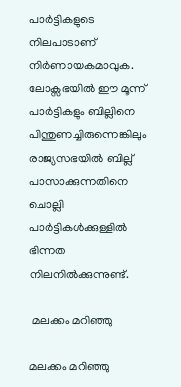പാര്‍ട്ടികളുടെ നിലപാടാണ് നിര്‍ണായകമാവുക. ലോക്സഭയില്‍ ഈ മൂന്ന് പാര്‍ട്ടികളും ബില്ലിനെ പിന്തുണച്ചിരുന്നെങ്കിലും രാജ്യസഭയില്‍ ബില്ല് പാസാക്കുന്നതിനെ ചൊല്ലി പാര്‍ട്ടികള്‍ക്കുള്ളില്‍ ഭിന്നത നിലനില്‍ക്കുന്നുണ്ട്.

 മലക്കം മറിഞ്ഞു

മലക്കം മറിഞ്ഞു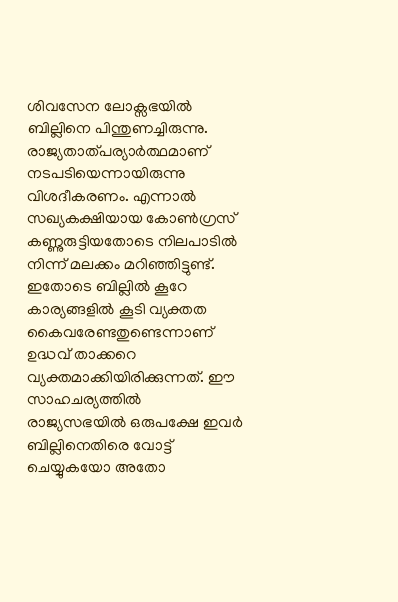ശിവസേന ലോക്സഭയില്‍ ബില്ലിനെ പിന്തുണച്ചിരുന്നു. രാജ്യതാത്പര്യാര്‍ത്ഥമാണ് നടപടിയെന്നായിരുന്നു വിശദീകരണം. എന്നാല്‍ സഖ്യകക്ഷിയായ കോണ്‍ഗ്രസ് കണ്ണുരുട്ടിയതോടെ നിലപാടില്‍ നിന്ന് മലക്കം മറിഞ്ഞിട്ടുണ്ട്. ഇതോടെ ബില്ലില്‍ കൂറേ കാര്യങ്ങളില്‍ കൂടി വ്യക്തത കൈവരേണ്ടതുണ്ടെന്നാണ് ഉദ്ധവ് താക്കറെ വ്യക്തമാക്കിയിരിക്കുന്നത്. ഈ സാഹചര്യത്തില്‍ രാജ്യസഭയില്‍ ഒരുപക്ഷേ ഇവര്‍ ബില്ലിനെതിരെ വോട്ട് ചെയ്യുകയോ അതോ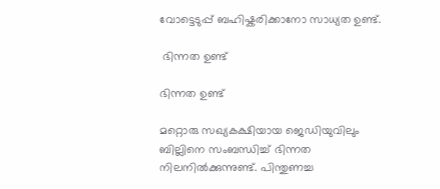വോട്ടെടുപ്പ് ബഹിഷ്കരിക്കാനോ സാധ്യത ഉണ്ട്.

 ഭിന്നത ഉണ്ട്

ഭിന്നത ഉണ്ട്

മറ്റൊരു സഖ്യകക്ഷിയായ ജെഡിയുവിലും ബില്ലിനെ സംബന്ധിച്ച് ഭിന്നത നിലനില്‍ക്കുന്നുണ്ട്. പിന്തുണച്ച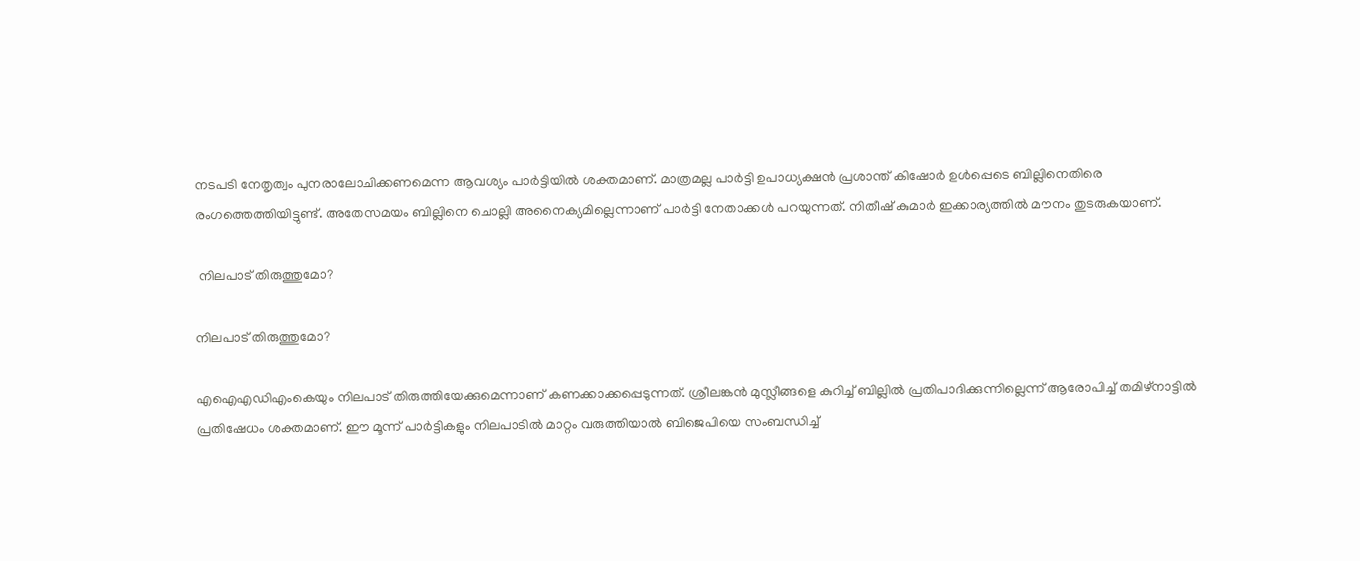നടപടി നേതൃത്വം പുനരാലോചിക്കണമെന്ന ആവശ്യം പാര്‍ട്ടിയില്‍ ശക്തമാണ്. മാത്രമല്ല പാര്‍ട്ടി ഉപാധ്യക്ഷന്‍ പ്രശാന്ത് കിഷോര്‍ ഉള്‍പ്പെടെ ബില്ലിനെതിരെ രംഗത്തെത്തിയിട്ടുണ്ട്. അതേസമയം ബില്ലിനെ ചൊല്ലി അനൈക്യമില്ലെന്നാണ് പാര്‍ട്ടി നേതാക്കള്‍ പറയുന്നത്. നിതീഷ് കുമാര്‍ ഇക്കാര്യത്തില്‍ മൗനം തുടരുകയാണ്.

 നിലപാട് തിരുത്തുമോ?

നിലപാട് തിരുത്തുമോ?

എഐഎഡിഎംകെയും നിലപാട് തിരുത്തിയേക്കുമെന്നാണ് കണക്കാക്കപ്പെടുന്നത്. ശ്രീലങ്കന്‍ മുസ്ലീങ്ങളെ കുറിച്ച് ബില്ലില്‍ പ്രതിപാദിക്കുന്നില്ലെന്ന് ആരോപിച്ച് തമിഴ്നാട്ടില്‍ പ്രതിഷേധം ശക്തമാണ്. ഈ മൂന്ന് പാര്‍ട്ടികളും നിലപാടില്‍ മാറ്റം വരുത്തിയാല്‍ ബിജെപിയെ സംബന്ധിച്ച്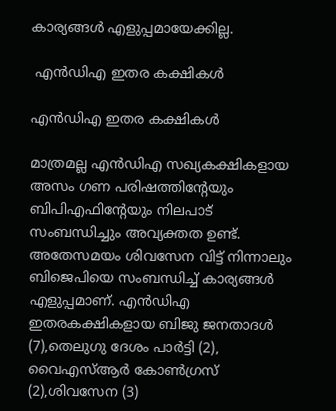കാര്യങ്ങള്‍ എളുപ്പമായേക്കില്ല.

 എന്‍ഡിഎ ഇതര കക്ഷികള്‍

എന്‍ഡിഎ ഇതര കക്ഷികള്‍

മാത്രമല്ല എന്‍ഡിഎ സഖ്യകക്ഷികളായ അസം ഗണ പരിഷത്തിന്‍റേയും ബിപിഎഫിന്‍റേയും നിലപാട് സംബന്ധിച്ചും അവ്യക്തത ഉണ്ട്. അതേസമയം ശിവസേന വിട്ട് നിന്നാലും ബിജെപിയെ സംബന്ധിച്ച് കാര്യങ്ങള്‍ എളുപ്പമാണ്. എന്‍ഡിഎ ഇതരകക്ഷികളായ ബിജു ജനതാദള്‍ (7),തെലുഗു ദേശം പാര്‍ട്ടി (2), വൈഎസ്ആര്‍ കോണ്‍ഗ്രസ് (2),ശിവസേന (3)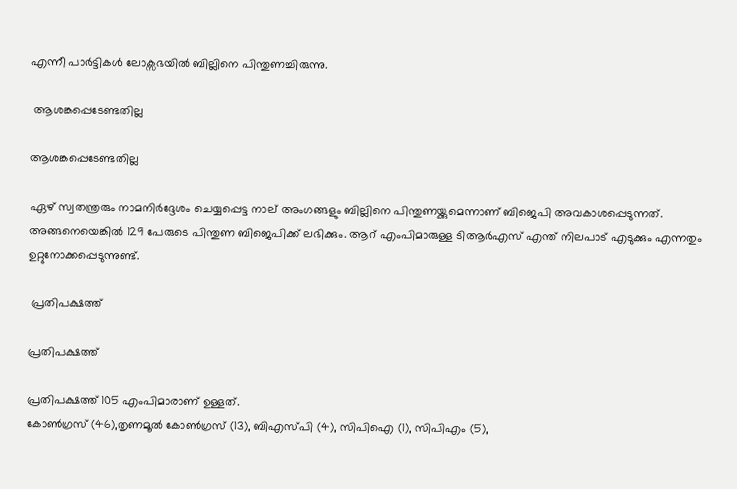എന്നീ പാര്‍ട്ടികള്‍ ലോക്സഭയില്‍ ബില്ലിനെ പിന്തുണച്ചിരുന്നു.

 ആശങ്കപ്പെടേണ്ടതില്ല

ആശങ്കപ്പെടേണ്ടതില്ല

ഏഴ് സ്വതന്ത്രരും നാമനിര്‍ദ്ദേശം ചെയ്യപ്പെട്ട നാല് അംഗങ്ങളും ബില്ലിനെ പിന്തുണയ്ക്കുമെന്നാണ് ബിജെപി അവകാശപ്പെടുന്നത്. അങ്ങനെയെങ്കില്‍ 129 പേരുടെ പിന്തുണ ബിജെപിക്ക് ലഭിക്കും. ആറ് എംപിമാരുള്ള ടിആര്‍എസ് എന്ത് നിലപാട് എടുക്കും എന്നതും ഉറ്റുനോക്കപ്പെടുന്നുണ്ട്.

 പ്രതിപക്ഷത്ത്

പ്രതിപക്ഷത്ത്

പ്രതിപക്ഷത്ത് 105 എംപിമാരാണ് ഉള്ളത്.
കോണ്‍ഗ്രസ് (46),തൃണമൂല്‍ കോണ്‍ഗ്രസ് (13), ബിഎസ്പി (4), സിപിഐ (1), സിപിഎം (5),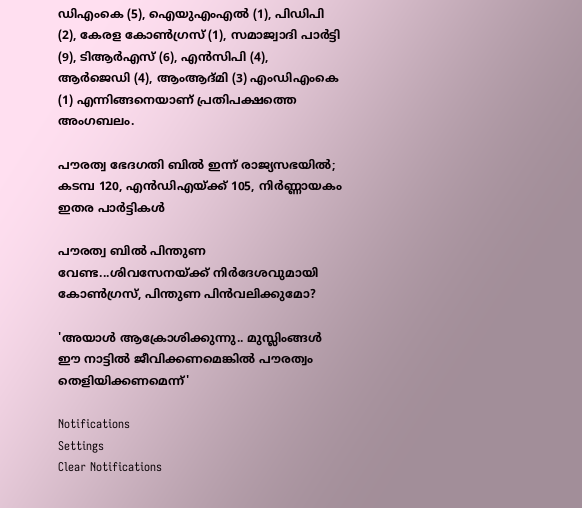ഡിഎംകെ (5), ഐയുഎംഎല്‍ (1), പിഡിപി (2), കേരള കോണ്‍ഗ്രസ് (1), സമാജ്വാദി പാര്‍ട്ടി (9), ടിആര്‍എസ് (6), എന്‍സിപി (4), ആര്‍ജെഡി (4), ആംആദ്മി (3) എംഡിഎംകെ (1) എന്നിങ്ങനെയാണ് പ്രതിപക്ഷത്തെ അംഗബലം.

പൗരത്വ ഭേദഗതി ബില്‍ ഇന്ന് രാജ്യസഭയില്‍; കടമ്പ 120, എന്‍ഡിഎയ്ക്ക് 105, നിര്‍ണ്ണായകം ഇതര പാര്‍ട്ടികള്‍

പൗരത്വ ബില്‍ പിന്തുണ വേണ്ട...ശിവസേനയ്ക്ക് നിര്‍ദേശവുമായി കോണ്‍ഗ്രസ്, പിന്തുണ പിന്‍വലിക്കുമോ?

'അയാള്‍ ആക്രോശിക്കുന്നു.. മുസ്ലിംങ്ങള്‍ ഈ നാട്ടിൽ ജീവിക്കണമെങ്കിൽ പൗരത്വം തെളിയിക്കണമെന്ന്'

Notifications
Settings
Clear Notifications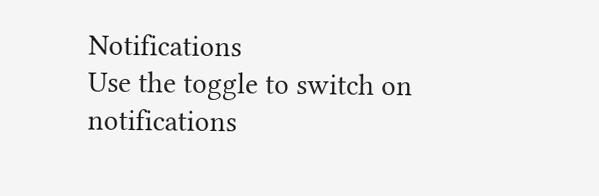Notifications
Use the toggle to switch on notifications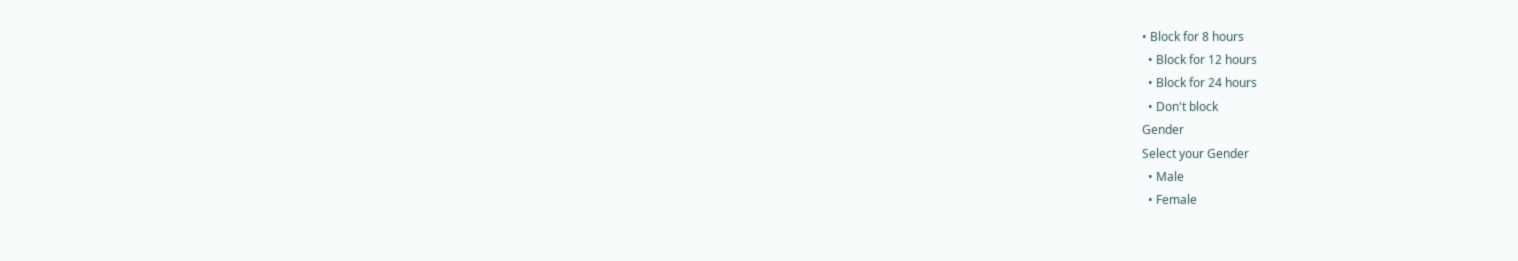• Block for 8 hours
  • Block for 12 hours
  • Block for 24 hours
  • Don't block
Gender
Select your Gender
  • Male
  • Female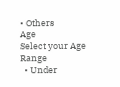• Others
Age
Select your Age Range
  • Under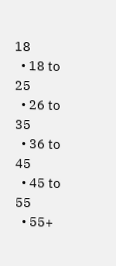18
  • 18 to 25
  • 26 to 35
  • 36 to 45
  • 45 to 55
  • 55+